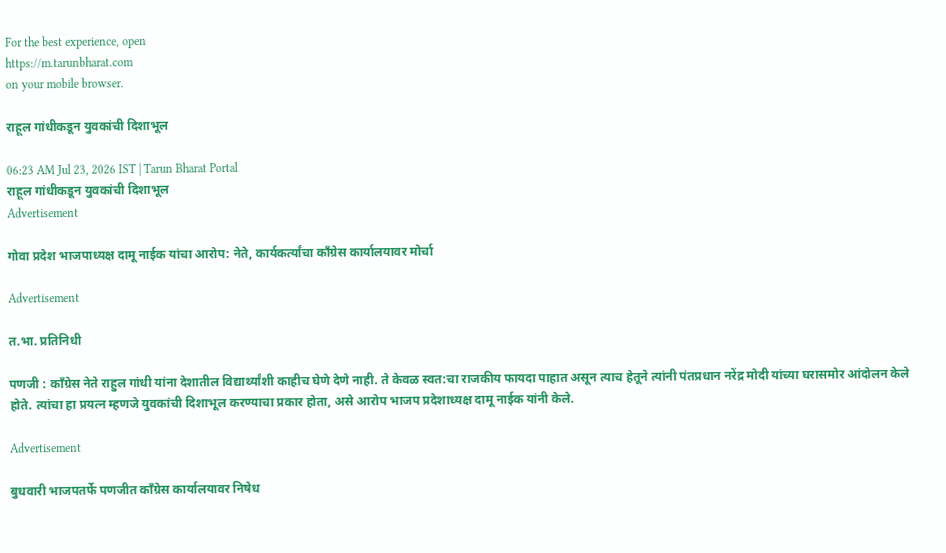For the best experience, open
https://m.tarunbharat.com
on your mobile browser.

राहूल गांधीकडून युवकांची दिशाभूल

06:23 AM Jul 23, 2026 IST | Tarun Bharat Portal
राहूल गांधीकडून युवकांची दिशाभूल
Advertisement

गोवा प्रदेश भाजपाध्यक्ष दामू नाईक यांचा आरोप: नेते, कार्यकर्त्यांचा काँग्रेस कार्यालयावर मोर्चा

Advertisement

त.भा. प्रतिनिधी

पणजी : काँग्रेस नेते राहुल गांधी यांना देशातील विद्यार्थ्यांशी काहीच घेणे देणे नाही. ते केवळ स्वत:चा राजकीय फायदा पाहात असून त्याच हेतूने त्यांनी पंतप्रधान नरेंद्र मोदी यांच्या घरासमोर आंदोलन केले होते. त्यांचा हा प्रयत्न म्हणजे युवकांची दिशाभूल करण्याचा प्रकार होता, असे आरोप भाजप प्रदेशाध्यक्ष दामू नाईक यांनी केले.

Advertisement

बुधवारी भाजपतर्फे पणजीत काँग्रेस कार्यालयावर निषेध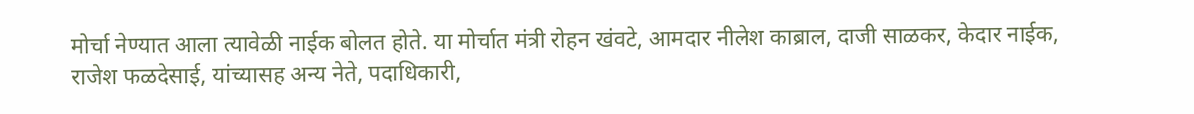मोर्चा नेण्यात आला त्यावेळी नाईक बोलत होते. या मोर्चात मंत्री रोहन खंवटे, आमदार नीलेश काब्राल, दाजी साळकर, केदार नाईक, राजेश फळदेसाई, यांच्यासह अन्य नेते, पदाधिकारी,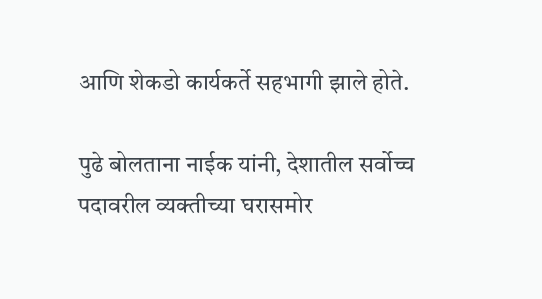आणि शेकडो कार्यकर्ते सहभागी झाले होते.

पुढे बोलताना नाईक यांनी, देशातील सर्वोच्च पदावरील व्यक्तीच्या घरासमोर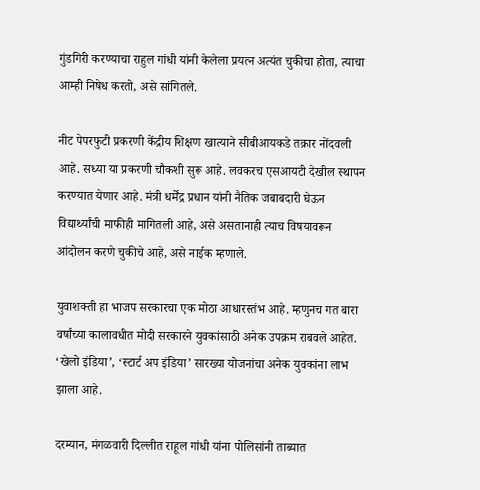गुंडगिरी करण्याचा राहुल गांधी यांनी केलेला प्रयत्न अत्यंत चुकीचा होता, त्याचा आम्ही निषेध करतो, असे सांगितले.

नीट पेपरफुटी प्रकरणी केंद्रीय शिक्षण खात्याने सीबीआयकडे तक्रार नोंदवली आहे. सध्या या प्रकरणी चौकशी सुरू आहे. लवकरच एसआयटी देखील स्थापन करण्यात येणार आहे. मंत्री धर्मेंद्र प्रधान यांनी नैतिक जबाबदारी घेऊन विद्यार्थ्यांची माफीही मागितली आहे, असे असतानाही त्याच विषयावरून आंदोलन करणे चुकीचे आहे, असे नाईक म्हणाले.

युवाशक्ती हा भाजप सरकारचा एक मोठा आधारस्तंभ आहे. म्हणुनच गत बारा वर्षांच्या कालावधीत मोदी सरकारने युवकांसाठी अनेक उपक्रम राबवले आहेत. ‘खेलो इंडिया’, ‘स्टार्ट अप इंडिया’ सारख्या योजनांचा अनेक युवकांना लाभ झाला आहे.

दरम्यान, मंगळवारी दिल्लीत राहूल गांधी यांना पोलिसांनी ताब्यात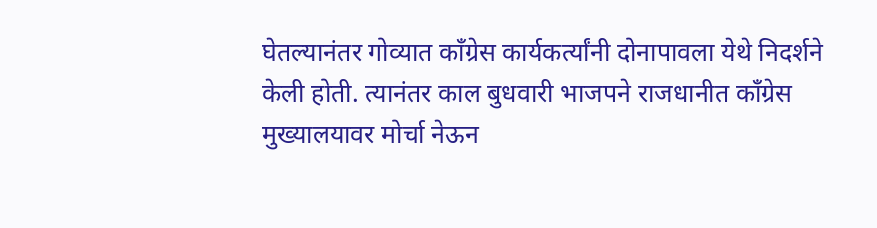घेतल्यानंतर गोव्यात काँग्रेस कार्यकर्त्यांनी दोनापावला येथे निदर्शने केली होती. त्यानंतर काल बुधवारी भाजपने राजधानीत काँग्रेस मुख्यालयावर मोर्चा नेऊन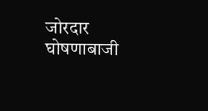जोरदार घोषणाबाजी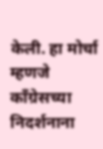केली. हा मोर्चा म्हणजे काँग्रेसच्या निदर्शनाना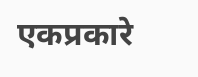एकप्रकारे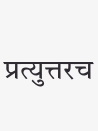प्रत्युत्तरच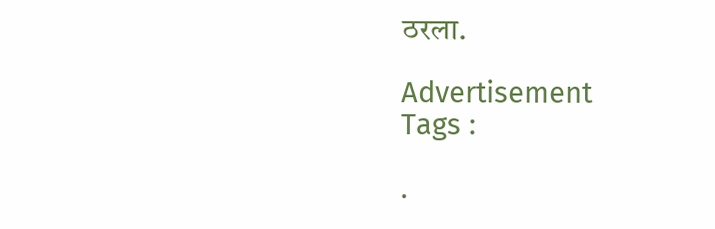ठरला.

Advertisement
Tags :

.